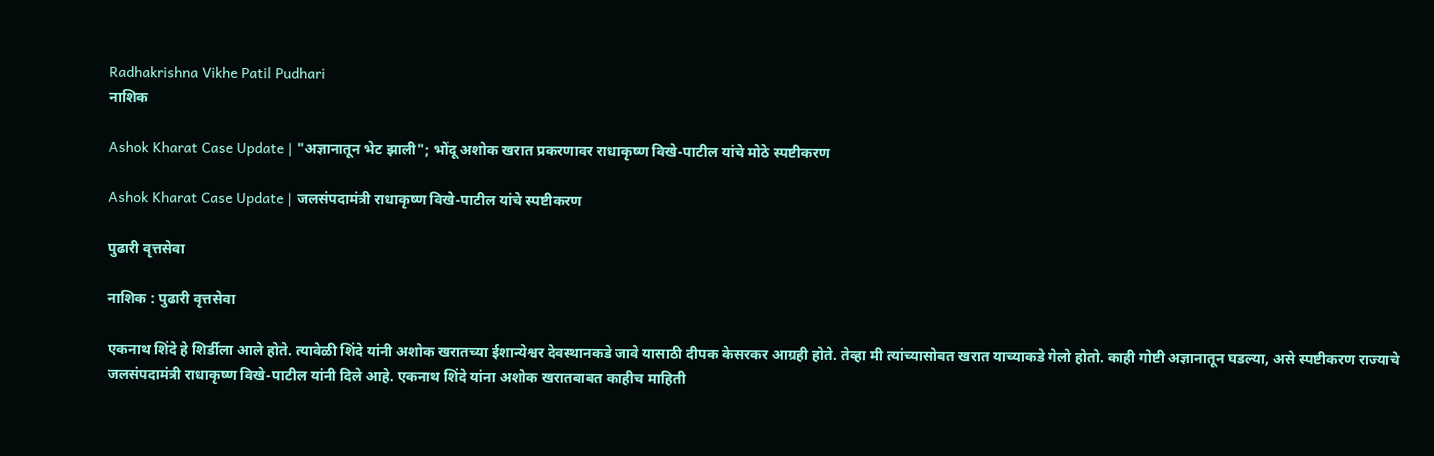Radhakrishna Vikhe Patil Pudhari
नाशिक

Ashok Kharat Case Update | "अज्ञानातून भेट झाली"; भोंदू अशोक खरात प्रकरणावर राधाकृष्ण विखे-पाटील यांचे मोठे स्पष्टीकरण

Ashok Kharat Case Update | जलसंपदामंत्री राधाकृष्ण विखे-पाटील यांचे स्पष्टीकरण

पुढारी वृत्तसेवा

नाशिक : पुढारी वृत्तसेवा

एकनाथ शिंदे हे शिर्डीला आले होते. त्यावेळी शिंदे यांनी अशोक खरातच्या ईशान्येश्वर देवस्थानकडे जावे यासाठी दीपक केसरकर आग्रही होते. तेव्हा मी त्यांच्यासोबत खरात याच्याकडे गेलो होतो. काही गोष्टी अज्ञानातून घडल्या, असे स्पष्टीकरण राज्याचे जलसंपदामंत्री राधाकृष्ण विखे-पाटील यांनी दिले आहे. एकनाथ शिंदे यांना अशोक खरातबाबत काहीच माहिती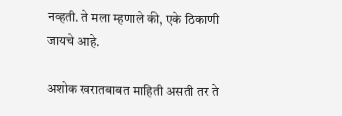नव्हती. ते मला म्हणाले की, एके ठिकाणी जायचे आहे.

अशोक खरातबाबत माहिती असती तर ते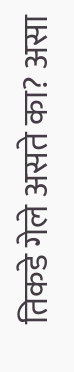तिकडे गेले असते का? असा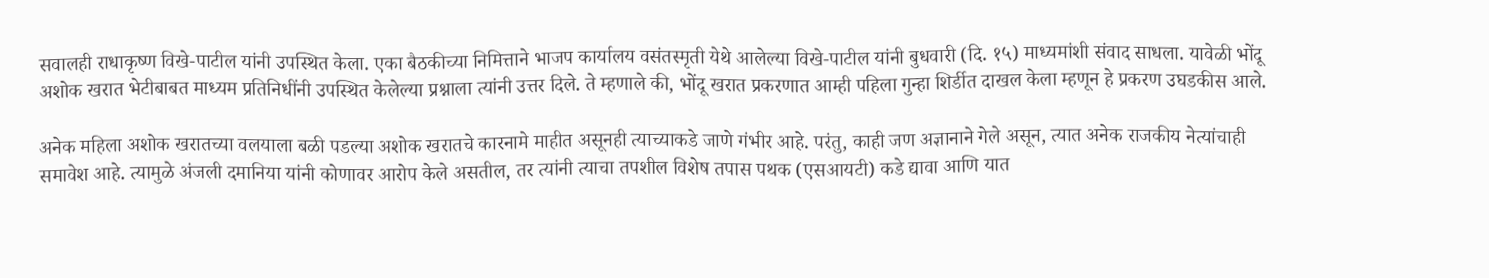सवालही राधाकृष्ण विखे-पाटील यांनी उपस्थित केला. एका बैठकीच्या निमित्ताने भाजप कार्यालय वसंतस्मृती येथे आलेल्या विखे-पाटील यांनी बुधवारी (दि. १५) माध्यमांशी संवाद साधला. यावेळी भोंदू अशोक खरात भेटीबाबत माध्यम प्रतिनिधींनी उपस्थित केलेल्या प्रश्नाला त्यांनी उत्तर दिले. ते म्हणाले की, भोंदू खरात प्रकरणात आम्ही पहिला गुन्हा शिर्डीत दाखल केला म्हणून हे प्रकरण उघडकीस आले.

अनेक महिला अशोक खरातच्या वलयाला बळी पडल्या अशोक खरातचे कारनामे माहीत असूनही त्याच्याकडे जाणे गंभीर आहे. परंतु, काही जण अज्ञानाने गेले असून, त्यात अनेक राजकीय नेत्यांचाही समावेश आहे. त्यामुळे अंजली दमानिया यांनी कोणावर आरोप केले असतील, तर त्यांनी त्याचा तपशील विशेष तपास पथक (एसआयटी) कडे द्यावा आणि यात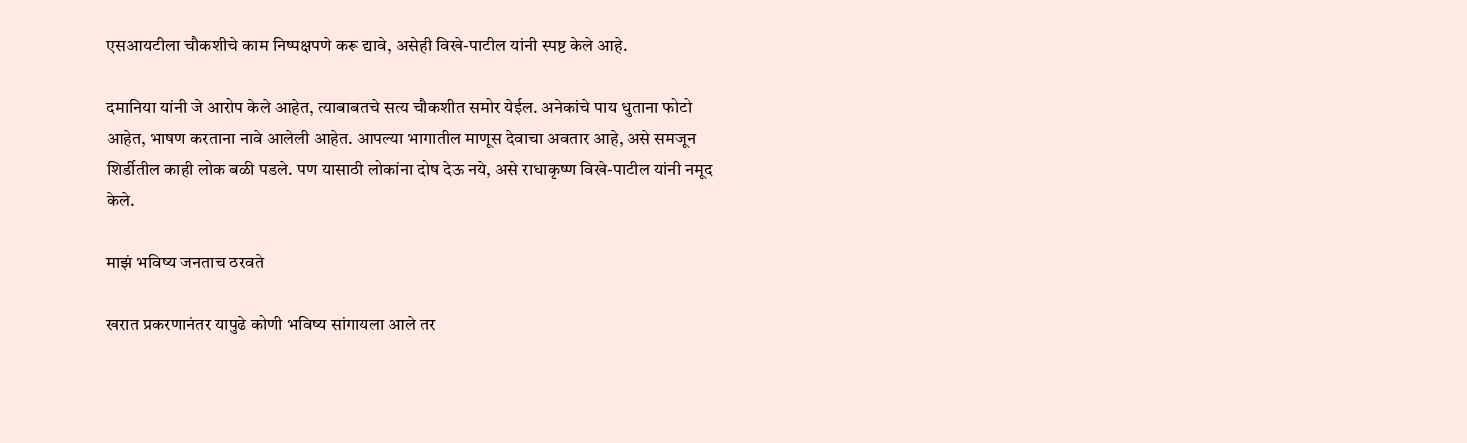एसआयटीला चौकशीचे काम निष्पक्षपणे करू द्यावे, असेही विखे-पाटील यांनी स्पष्ट केले आहे.

दमानिया यांनी जे आरोप केले आहेत, त्याबाबतचे सत्य चौकशीत समोर येईल. अनेकांचे पाय धुताना फोटो आहेत, भाषण करताना नावे आलेली आहेत. आपल्या भागातील माणूस देवाचा अवतार आहे, असे समजून शिर्डीतील काही लोक बळी पडले. पण यासाठी लोकांना दोष देऊ नये, असे राधाकृष्ण विखे-पाटील यांनी नमूद केले.

माझं भविष्य जनताच ठरवते

खरात प्रकरणानंतर यापुढे कोणी भविष्य सांगायला आले तर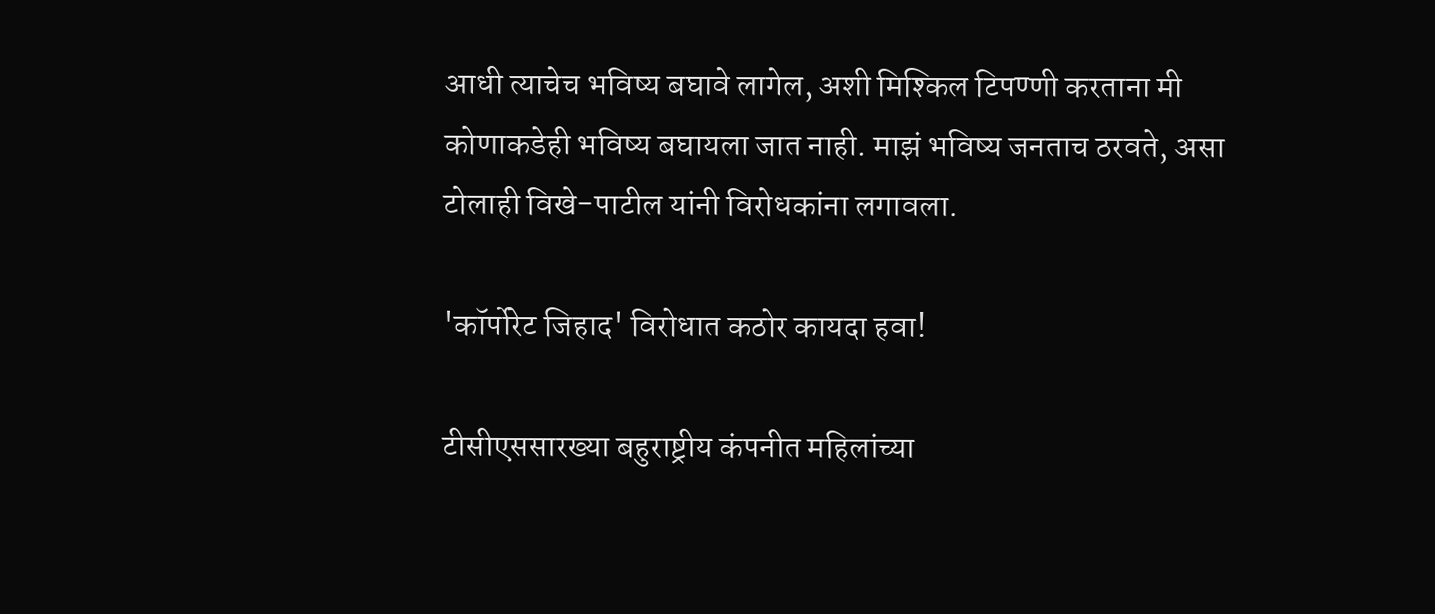आधी त्याचेच भविष्य बघावे लागेल, अशी मिश्किल टिपण्णी करताना मी कोणाकडेही भविष्य बघायला जात नाही. माझं भविष्य जनताच ठरवते, असा टोलाही विखे-पाटील यांनी विरोधकांना लगावला.

'कॉर्पोरेट जिहाद' विरोधात कठोर कायदा हवा!

टीसीएससारख्या बहुराष्ट्रीय कंपनीत महिलांच्या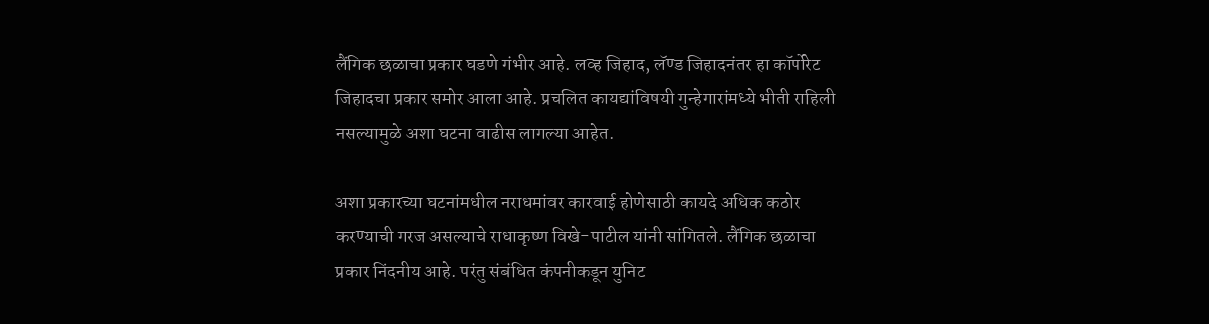लैंगिक छळाचा प्रकार घडणे गंभीर आहे. लव्ह जिहाद, लॅण्ड जिहादनंतर हा कॉर्पोरेट जिहादचा प्रकार समोर आला आहे. प्रचलित कायद्यांविषयी गुन्हेगारांमध्ये भीती राहिली नसल्यामुळे अशा घटना वाढीस लागल्या आहेत.

अशा प्रकारच्या घटनांमधील नराधमांवर कारवाई होणेसाठी कायदे अधिक कठोर करण्याची गरज असल्याचे राधाकृष्ण विखे-पाटील यांनी सांगितले. लैंगिक छळाचा प्रकार निंदनीय आहे. परंतु संबंधित कंपनीकडून युनिट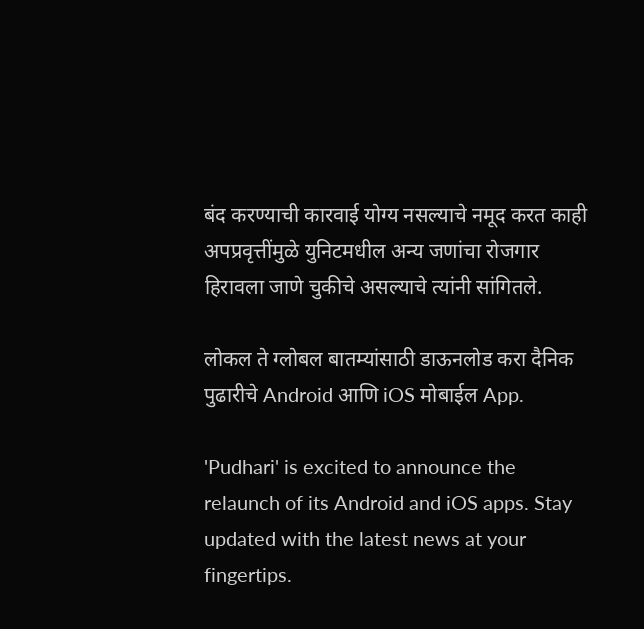बंद करण्याची कारवाई योग्य नसल्याचे नमूद करत काही अपप्रवृत्तींमुळे युनिटमधील अन्य जणांचा रोजगार हिरावला जाणे चुकीचे असल्याचे त्यांनी सांगितले.

लोकल ते ग्लोबल बातम्यांसाठी डाऊनलोड करा दैनिक पुढारीचे Android आणि iOS मोबाईल App.

'Pudhari' is excited to announce the relaunch of its Android and iOS apps. Stay updated with the latest news at your fingertips.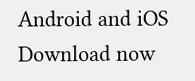Android and iOS Download now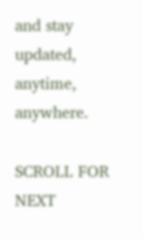and stay updated, anytime, anywhere.

SCROLL FOR NEXT